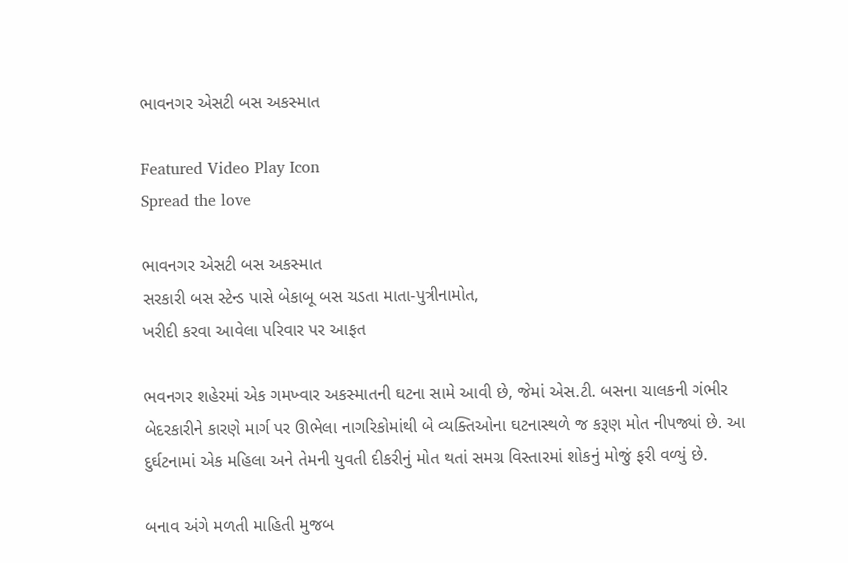ભાવનગર એસટી બસ અકસ્માત

Featured Video Play Icon
Spread the love

ભાવનગર એસટી બસ અકસ્માત
સરકારી બસ સ્ટેન્ડ પાસે બેકાબૂ બસ ચડતા માતા-પુત્રીનામોત,
ખરીદી કરવા આવેલા પરિવાર પર આફત

ભવનગર શહેરમાં એક ગમખ્વાર અકસ્માતની ઘટના સામે આવી છે, જેમાં એસ.ટી. બસના ચાલકની ગંભીર બેદરકારીને કારણે માર્ગ પર ઊભેલા નાગરિકોમાંથી બે વ્યક્તિઓના ઘટનાસ્થળે જ કરૂણ મોત નીપજ્યાં છે. આ દુર્ઘટનામાં એક મહિલા અને તેમની યુવતી દીકરીનું મોત થતાં સમગ્ર વિસ્તારમાં શોકનું મોજું ફરી વળ્યું છે.

બનાવ અંગે મળતી માહિતી મુજબ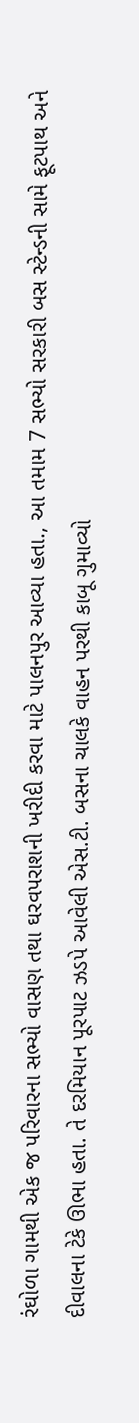રંઘોળા ગામથી એક જ પરિવારના સભ્યો વાસણ તથા ઘરવપરાશની ખરીદી કરવા માટે પાલનપુર આવ્યા હતા., આ તમામ 7 સભ્યો સરકારી બસ સ્ટેન્ડની સામે ફૂટપાથ અને દીવાલના ટેકે ઊભા હતા. તે દરમિયાન પૂરપાટ ઝડપે આવેલી એસ.ટી. બસના ચાલકે વાહન પરથી કાબૂ ગુમાવ્યો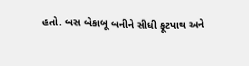હતો. બસ બેકાબૂ બનીને સીધી ફૂટપાથ અને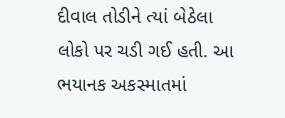દીવાલ તોડીને ત્યાં બેઠેલા લોકો પર ચડી ગઈ હતી. આ ભયાનક અકસ્માતમાં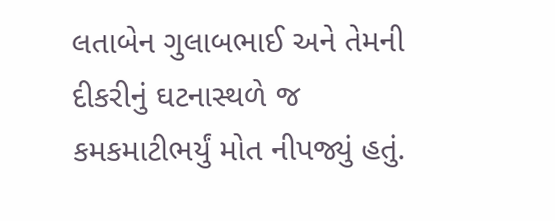લતાબેન ગુલાબભાઈ અને તેમની દીકરીનું ઘટનાસ્થળે જ કમકમાટીભર્યું મોત નીપજ્યું હતું.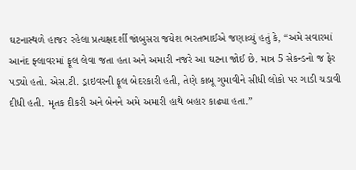ઘટનાસ્થળે હાજર રહેલા પ્રત્યક્ષદર્શી જાંબુસરા જયેશ ભરતભાઈએ જણાવ્યું હતું કે, “અમે સવારમાં આનંદ ફ્લાવરમાં ફૂલ લેવા જતા હતા અને અમારી નજરે આ ઘટના જોઈ છે. માત્ર 5 સેકન્ડનો જ ફેર પડ્યો હતો. એસ.ટી. ડ્રાઇવરની ફૂલ બેદરકારી હતી, તેણે કાબૂ ગુમાવીને સીધી લોકો પર ગાડી ચડાવી દીધી હતી. મૃતક દીકરી અને બેનને અમે અમારી હાથે બહાર કાઢ્યા હતા.”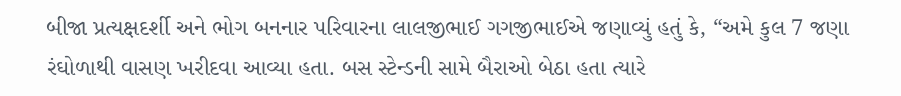બીજા પ્રત્યક્ષદર્શી અને ભોગ બનનાર પરિવારના લાલજીભાઈ ગગજીભાઈએ જણાવ્યું હતું કે, “અમે કુલ 7 જણા રંઘોળાથી વાસણ ખરીદવા આવ્યા હતા. બસ સ્ટેન્ડની સામે બૈરાઓ બેઠા હતા ત્યારે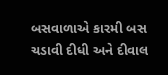બસવાળાએ કારમી બસ ચડાવી દીધી અને દીવાલ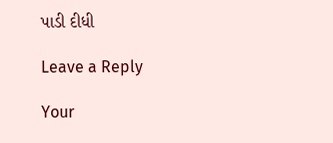પાડી દીધી

Leave a Reply

Your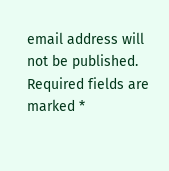email address will not be published. Required fields are marked *